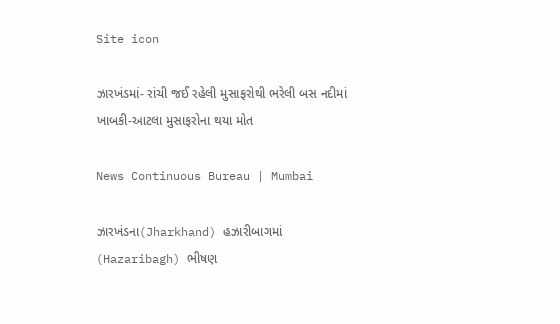Site icon

ઝારખંડમાં- રાંચી જઈ રહેલી મુસાફરોથી ભરેલી બસ નદીમાં ખાબકી-આટલા મુસાફરોના થયા મોત

News Continuous Bureau | Mumbai

ઝારખંડના(Jharkhand) હઝારીબાગમાં (Hazaribagh) ભીષણ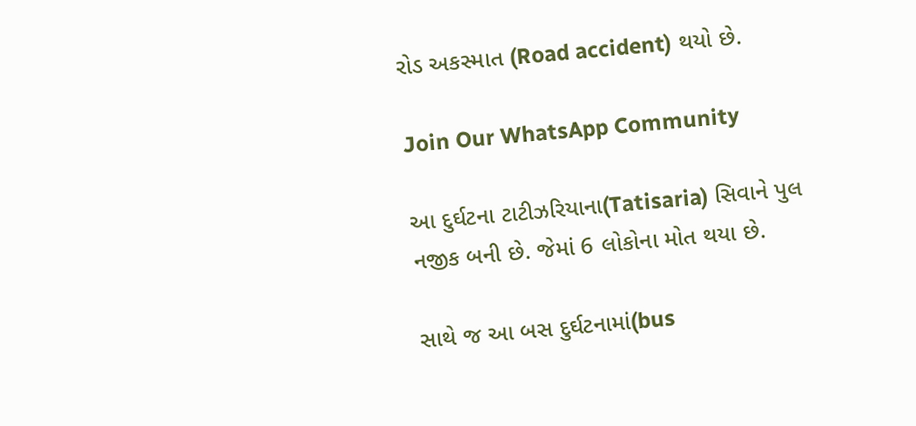રોડ અકસ્માત (Road accident) થયો છે.

Join Our WhatsApp Community

આ દુર્ઘટના ટાટીઝરિયાના(Tatisaria) સિવાને પુલ નજીક બની છે. જેમાં 6 લોકોના મોત થયા છે.

સાથે જ આ બસ દુર્ઘટનામાં(bus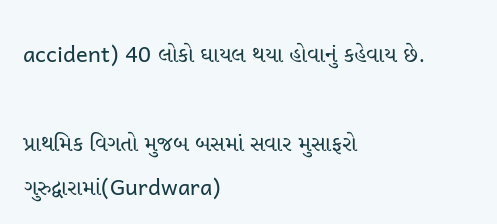accident) 40 લોકો ઘાયલ થયા હોવાનું કહેવાય છે.

પ્રાથમિક વિગતો મુજબ બસમાં સવાર મુસાફરો ગુરુદ્વારામાં(Gurdwara)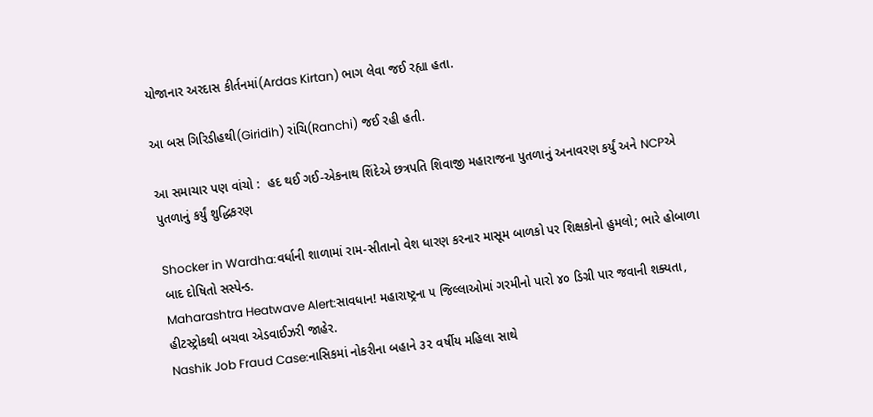યોજાનાર અરદાસ કીર્તનમાં(Ardas Kirtan) ભાગ લેવા જઈ રહ્યા હતા.

આ બસ ગિરિડીહથી(Giridih) રાંચિ(Ranchi) જઈ રહી હતી.

આ સમાચાર પણ વાંચો :  હદ થઈ ગઈ-એકનાથ શિંદેએ છત્રપતિ શિવાજી મહારાજના પુતળાનું અનાવરણ કર્યું અને NCPએ પુતળાનું કર્યું શુદ્ધિકરણ

Shocker in Wardha:વર્ધાની શાળામાં રામ-સીતાનો વેશ ધારણ કરનાર માસૂમ બાળકો પર શિક્ષકોનો હુમલો; ભારે હોબાળા બાદ દોષિતો સસ્પેન્ડ.
Maharashtra Heatwave Alert:સાવધાન! મહારાષ્ટ્રના ૫ જિલ્લાઓમાં ગરમીનો પારો ૪૦ ડિગ્રી પાર જવાની શક્યતા, હીટસ્ટ્રોકથી બચવા એડવાઈઝરી જાહેર.
Nashik Job Fraud Case:નાસિકમાં નોકરીના બહાને ૩૨ વર્ષીય મહિલા સાથે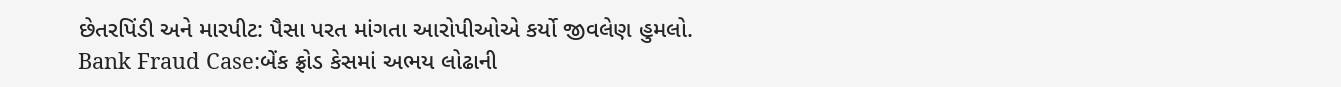છેતરપિંડી અને મારપીટ: પૈસા પરત માંગતા આરોપીઓએ કર્યો જીવલેણ હુમલો.
Bank Fraud Case:બેંક ફ્રોડ કેસમાં અભય લોઢાની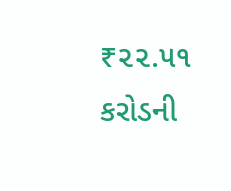₹૨૨.૫૧ કરોડની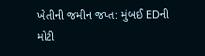ખેતીની જમીન જપ્ત: મુંબઈ EDની મોટી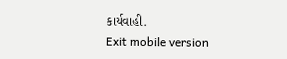કાર્યવાહી.
Exit mobile version